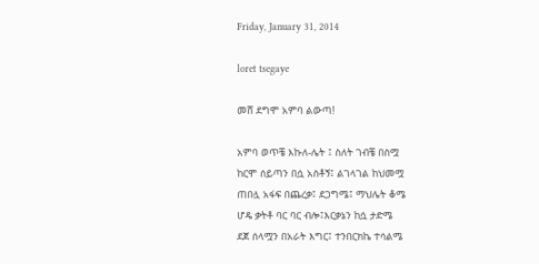Friday, January 31, 2014

loret tsegaye

መሸ ደግሞ አምባ ልውጣ!

አምባ ወጥቼ እኩለ-ሌት ፤ ስለት ገብቼ በስሟ
ከርሞ ሰይጣን በሷ አስቶኝ፤ ልገላገል ከህመሟ
ጠበሏ አፋፍ በጨረቃ፤ ደጋግሜ፤ ማህሌት ቆሜ
ሆዴ ቃትቶ ባር ባር ብሎ፤እርቃኔን ከሷ ታድሜ
ደጀ ሰላሟን በአራት እግር፤ ተንበርክኬ ተሳልሜ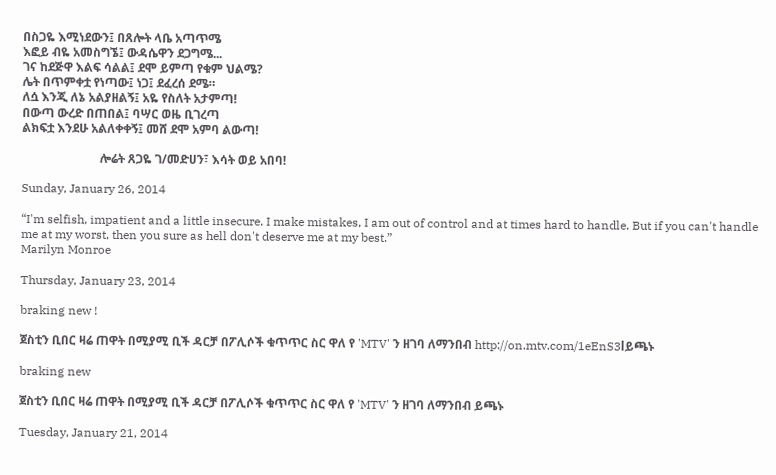በስጋዬ እሚነደውን፤ በጸሎት ላቤ አጣጥሜ
እፎይ ብዬ አመስግኜ፤ ውዳሴዋን ደጋግሜ...
ገና ከደጅዋ እልፍ ሳልል፤ ደሞ ይምጣ የቁም ህልሜ?
ሌት በጥምቀቷ የነጣው፤ ነጋ፤ ደፈረሰ ደሜ።
ለሷ እንጂ ለኔ አልያዘልኝ፤ አዬ የስለት አታምጣ!
በውጣ ውረድ በጠበል፤ ባሣር ወዜ ቢገረጣ
ልክፍቷ እንደሁ አልለቀቀኝ፤ መሸ ደሞ አምባ ልውጣ!

                          ሎሬት ጸጋዬ ገ/መድሀን፣ እሳት ወይ አበባ!

Sunday, January 26, 2014

“I'm selfish, impatient and a little insecure. I make mistakes, I am out of control and at times hard to handle. But if you can't handle me at my worst, then you sure as hell don't deserve me at my best.”
Marilyn Monroe

Thursday, January 23, 2014

braking new !

ጀስቲን ቢበር ዛሬ ጠዋት በሚያሚ ቢች ዳርቻ በፖሊሶች ቁጥጥር ስር ዋለ የ 'MTV' ን ዘገባ ለማንበብ http://on.mtv.com/1eEnS3lይጫኑ

braking new

ጀስቲን ቢበር ዛሬ ጠዋት በሚያሚ ቢች ዳርቻ በፖሊሶች ቁጥጥር ስር ዋለ የ 'MTV' ን ዘገባ ለማንበብ ይጫኑ

Tuesday, January 21, 2014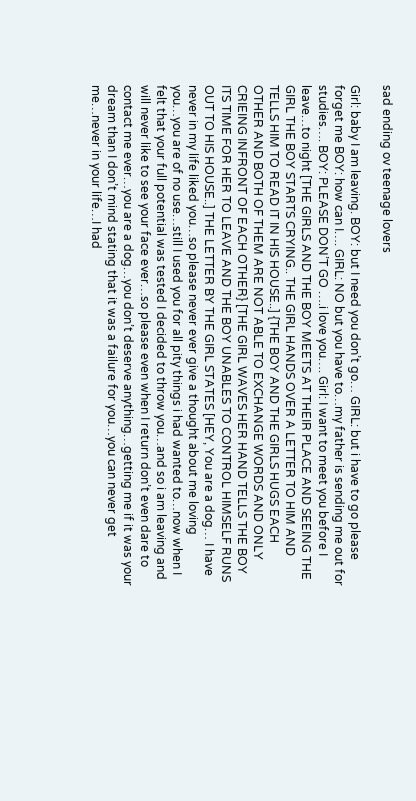sad ending ov teenage lovers

Girl: baby I am leaving. BOY: but I need you don’t go… GIRL: but i have to go please forget me BOY: how can I…. GIRL: NO but you have to…my father is sending me out for studies…. BOY: PLEASE DON’T GO ….i love you…. Girl: I want to meet you before I leave…to night [THE GIRLS AND THE BOY MEETS AT THEIR PLACE AND SEEING THE GIRL THE BOY STARTS CRYING.. THE GIRL HANDS OVER A LETTER TO HIM AND TELLS HIM TO READ IT IN HIS HOUSE..] {THE BOY AND THE GIRLS HUGS EACH OTHER AND BOTH OF THEM ARE NOT ABLE TO EXCHANGE WORDS AND ONLY CRIEING INFRONT OF EACH OTHER} [THE GIRL WAVES HER HAND TELLS THE BOY ITS TIME FOR HER TO LEAVE AND THE BOY UNABLES TO CONTROL HIMSELF RUNS OUT TO HIS HOUSE..] THE LETTER BY THE GIRL STATES [HEY, You are a dog… I have never in my life liked you…so please never ever give a thought about me loving you…you are of no use…still I used you for all pity things i had wanted to…now when I felt that your full potential was tested I decided to throw you…and so i am leaving and will never like to see your face ever…so please even when I return don’t even dare to contact me ever…you are a dog…you don’t deserve anything…getting me if it was your dream than I don’t mind stating that it was a failure for you…you can never get me…never in your life…I had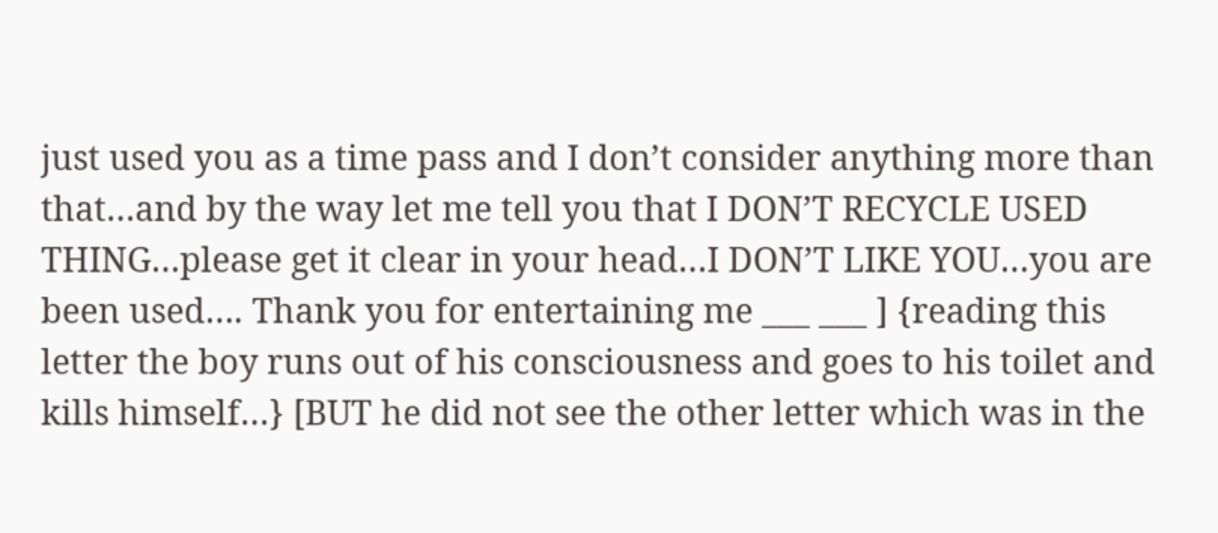just used you as a time pass and I don’t consider anything more than that…and by the way let me tell you that I DON’T RECYCLE USED THING…please get it clear in your head…I DON’T LIKE YOU…you are been used…. Thank you for entertaining me ___ ___ ] {reading this letter the boy runs out of his consciousness and goes to his toilet and kills himself…} [BUT he did not see the other letter which was in the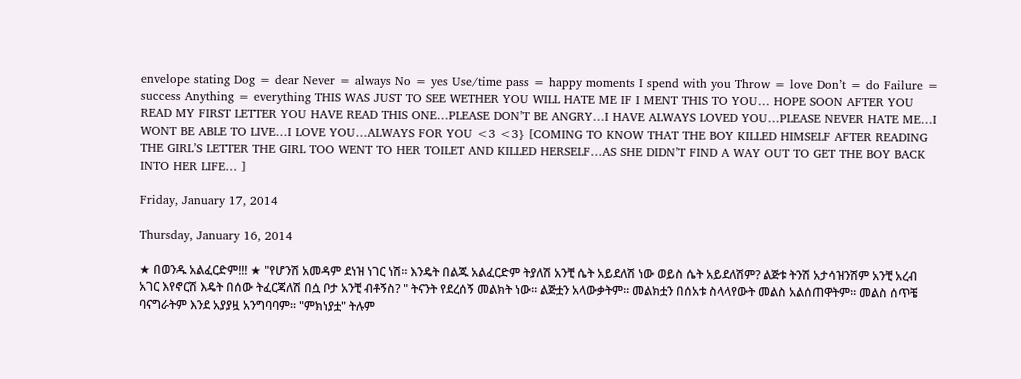envelope stating Dog = dear Never = always No = yes Use/time pass = happy moments I spend with you Throw = love Don’t = do Failure = success Anything = everything THIS WAS JUST TO SEE WETHER YOU WILL HATE ME IF I MENT THIS TO YOU… HOPE SOON AFTER YOU READ MY FIRST LETTER YOU HAVE READ THIS ONE…PLEASE DON’T BE ANGRY…I HAVE ALWAYS LOVED YOU…PLEASE NEVER HATE ME…I WONT BE ABLE TO LIVE…I LOVE YOU…ALWAYS FOR YOU <3 <3} [COMING TO KNOW THAT THE BOY KILLED HIMSELF AFTER READING THE GIRL’S LETTER THE GIRL TOO WENT TO HER TOILET AND KILLED HERSELF…AS SHE DIDN’T FIND A WAY OUT TO GET THE BOY BACK INTO HER LIFE… ]

Friday, January 17, 2014

Thursday, January 16, 2014

★ በወንዱ አልፈርድም!!! ★ "የሆንሽ አመዳም ደነዝ ነገር ነሽ። እንዴት በልጁ አልፈርድም ትያለሽ አንቺ ሴት አይደለሽ ነው ወይስ ሴት አይደለሽም? ልጅቱ ትንሽ አታሳዝንሽም አንቺ አረብ አገር እየኖርሽ እዴት በሰው ትፈርጃለሽ በሷ ቦታ አንቺ ብቶኝስ? " ትናንት የደረሰኝ መልክት ነው። ልጅቷን አላውቃትም። መልክቷን በሰአቱ ስላላየውት መልስ አልሰጠዋትም። መልስ ሰጥቼ ባናግራትም እንደ አያያዟ አንግባባም። "ምክነያቷ" ትሉም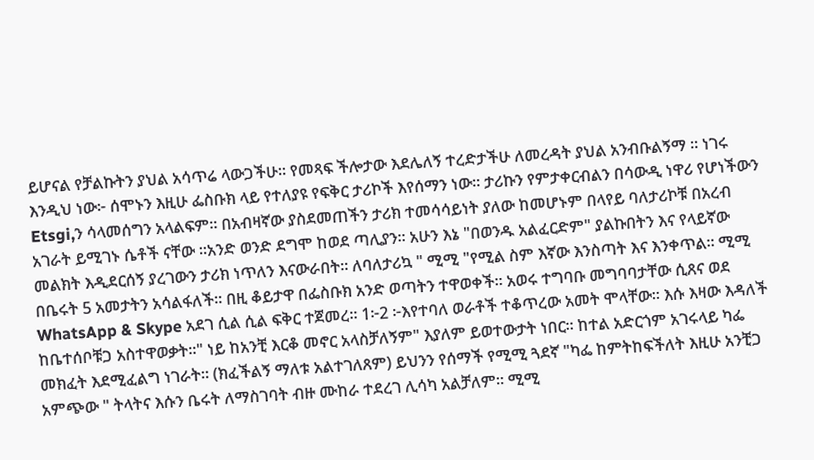ይሆናል የቻልኩትን ያህል አሳጥሬ ላውጋችሁ። የመጻፍ ችሎታው እደሌለኝ ተረድታችሁ ለመረዳት ያህል አንብቡልኝማ ። ነገሩ እንዲህ ነው፦ ሰሞኑን እዚሁ ፌስቡክ ላይ የተለያዩ የፍቅር ታሪኮች እየሰማን ነው። ታሪኩን የምታቀርብልን በሳውዲ ነዋሪ የሆነችውን Etsgi,ን ሳላመሰግን አላልፍም። በአብዛኛው ያስደመጠችን ታሪክ ተመሳሳይነት ያለው ከመሆኑም በላየይ ባለታሪኮቹ በአረብ አገራት ይሚገኑ ሴቶች ናቸው ።አንድ ወንድ ደግሞ ከወደ ጣሊያን። አሁን እኔ "በወንዱ አልፈርድም" ያልኩበትን እና የላይኛው መልክት እዲደርሰኝ ያረገውን ታሪክ ነጥለን እናውራበት። ለባለታሪኳ " ሚሚ "የሚል ስም እኛው እንስጣት እና እንቀጥል። ሚሚ በቤሩት 5 አመታትን አሳልፋለች። በዚ ቆይታዋ በፌስቡክ አንድ ወጣትን ተዋወቀች። አወሩ ተግባቡ መግባባታቸው ሲጸና ወደ WhatsApp & Skype አደገ ሲል ሲል ፍቅር ተጀመረ። 1፦2 ፦እየተባለ ወራቶች ተቆጥረው አመት ሞላቸው። እሱ እዛው እዳለች ከቤተሰቦቹጋ አስተዋወቃት።" ነይ ከአንቺ እርቆ መኖር አላስቻለኝም" እያለም ይወተውታት ነበር። ከተል አድርጎም አገሩላይ ካፌ መክፈት እደሚፈልግ ነገራት። (ክፈችልኝ ማለቱ አልተገለጸም) ይህንን የሰማች የሚሚ ጓደኛ "ካፌ ከምትከፍችለት እዚሁ አንቺጋ አምጭው " ትላትና እሱን ቤሩት ለማስገባት ብዙ ሙከራ ተደረገ ሊሳካ አልቻለም። ሚሚ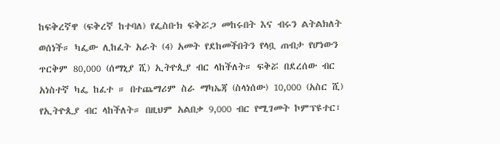ከፍቅረኛዋ (ፍቅረኛ ከተባለ) የፌስቡክ ፍቅሯጋ መከሩበት እና ብሩን ልትልክለት ወሰነች። ካፌው ሊከፈት አራት (4) አመት የደከመችበትን የላቧ ጠብታ የሆነውን ጥርቅም 80,000 (ሰማኒያ ሺ) ኢትዮጲያ ብር ላከችለት። ፍቅሯ በደረሰው ብር አነስተኛ ካፌ ከፈተ ። በተጨማሪም ስራ ማካኤጃ (ስላነሰው) 10,000 (አስር ሺ) የኢትዮጲያ ብር ላከችለት። በዚህም አልበቃ 9,000 ብር የሚገመት ኮምፕዩተር፣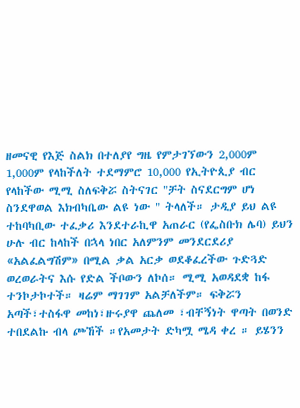ዘመናዊ የእጅ ስልክ በተለያየ ግዜ የምታገኘውን 2,000ም 1,000ም የላከችለት ተደማምሮ 10,000 የኢትዮጲያ ብር የላከችው ሚሚ ስለፍቅሯ ስትናገር "ቻት ስናደርግም ሆነ ስንደዋወል እክብካቤው ልዩ ነው " ትላለች። ታዲያ ይህ ልዩ ተከባካቢው ተፈቃሪ እንደተራኪዋ አጠራር (የፌስቡክ ሌባ) ይህን ሁሉ ብር ከላከች በኋላ ነበር አለምንም መንደርደሪያ «አልፈልግሽም» በሚል ቃል አርቃ ወደቆፈረችው ጉድጓድ ወረወራትና እሱ የድል ችቦውን ለኮሰ። ሚሚ አወዳደቋ ከፋ ተንኮታኮተች። ዛሬም ማገገም አልቻለችም። ፍቅሯን አጣች፣ተስፋዋ መከነ፣ዙሩያዋ ጨለመ ፣ብቸኝነት ዋጣት በወንድ ተበደልኩ ብላ ጮኸች ።የአመታት ድካሟ ሜዳ ቀረ ። ይሄንን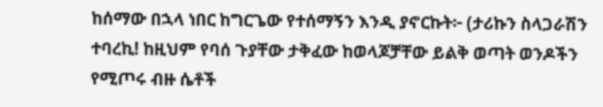ከሰማው በኋላ ነበር ከግርጌው የተሰማኝን እንዲ ያኖርኩት፦ (ታሪኩን ስላጋራሽን ተባረኪ! ከዚህም የባሰ ጉያቸው ታቅፈው ከወላጆቻቸው ይልቅ ወጣት ወንዶችን የሚጦሩ ብዙ ሴቶች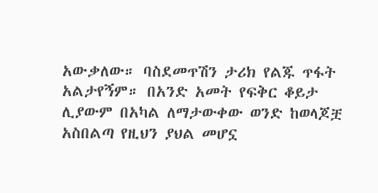አውቃለው። ባስደመጥሽን ታሪክ የልጁ ጥፋት አልታየኝም። በአንድ አመት የፍቅር ቆይታ ሊያውም በአካል ለማታውቀው ወንድ ከወላጆቿ አስበልጣ የዚህን ያህል መሆኗ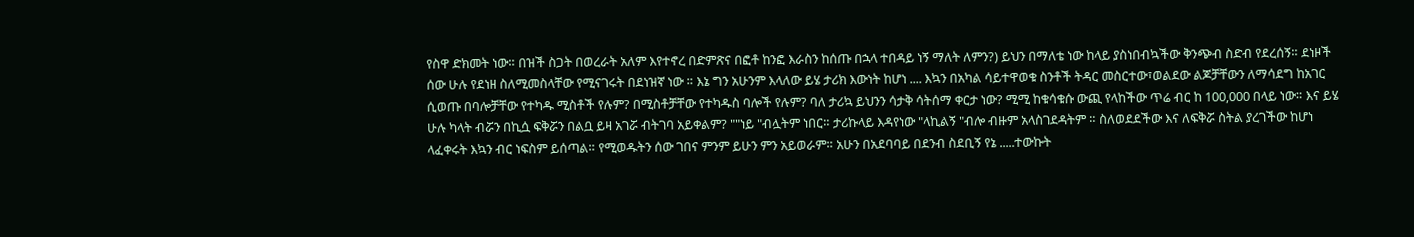የስዋ ድክመት ነው። በዝች ስጋት በወረራት አለም እየተኖረ በድምጽና በፎቶ ከንፎ እራስን ከሰጡ በኋላ ተበዳይ ነኝ ማለት ለምን?) ይህን በማለቴ ነው ከላይ ያስነበብኳችው ቅንጭብ ስድብ የደረሰኝ። ደነዞች ሰው ሁሉ የደነዘ ስለሚመስላቸው የሚናገሩት በደነዝኛ ነው ። እኔ ግን አሁንም እላለው ይሄ ታሪክ እውነት ከሆነ .... እኳን በአካል ሳይተዋወቁ ስንቶች ትዳር መስርተው፣ወልደው ልጆቻቸውን ለማሳደግ ከአገር ሲወጡ በባሎቻቸው የተካዱ ሚስቶች የሉም? በሚስቶቻቸው የተካዱስ ባሎች የሉም? ባለ ታሪኳ ይህንን ሳታቅ ሳትሰማ ቀርታ ነው? ሚሚ ከቁሳቁሱ ውጪ የላከችው ጥሬ ብር ከ 100,000 በላይ ነው። እና ይሄ ሁሉ ካላት ብሯን በኪሷ ፍቅሯን በልቧ ይዛ አገሯ ብትገባ አይቀልም? ""ነይ "ብሏትም ነበር። ታሪኩላይ እዳየነው "ላኪልኝ "ብሎ ብዙም አላስገደዳትም ። ስለወደደችው እና ለፍቅሯ ስትል ያረገችው ከሆነ ላፈቀሩት እኳን ብር ነፍስም ይሰጣል። የሚወዱትን ሰው ገበና ምንም ይሁን ምን አይወራም። አሁን በአደባባይ በደንብ ስደቢኝ የኔ .....ተውኩት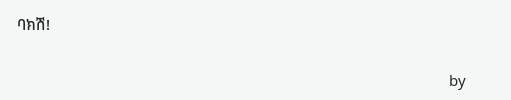ባክሽ!

                                                                                                            by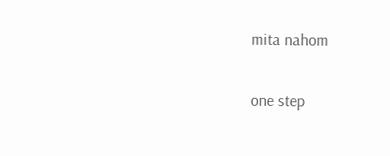mita nahom

one step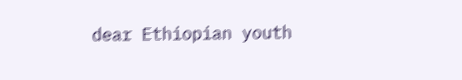dear Ethiopian youth